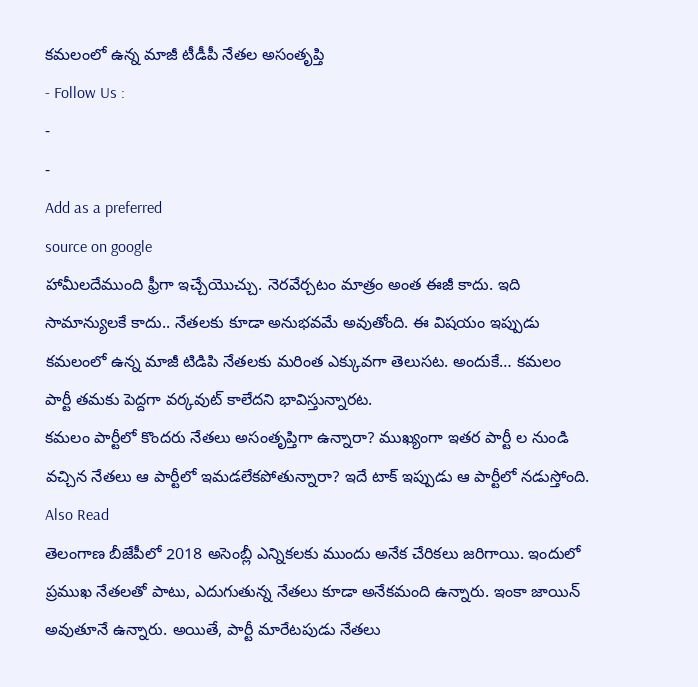కమలంలో ఉన్న మాజీ టీడీపీ నేతల అసంతృప్తి
- Follow Us :
-
-
Add as a preferred
source on google
హామీలదేముంది ఫ్రీగా ఇచ్చేయొచ్చు. నెరవేర్చటం మాత్రం అంత ఈజీ కాదు. ఇది సామాన్యులకే కాదు.. నేతలకు కూడా అనుభవమే అవుతోంది. ఈ విషయం ఇప్పుడు కమలంలో ఉన్న మాజీ టిడిపి నేతలకు మరింత ఎక్కువగా తెలుసట. అందుకే… కమలం పార్టీ తమకు పెద్దగా వర్కవుట్ కాలేదని భావిస్తున్నారట.
కమలం పార్టీలో కొందరు నేతలు అసంతృప్తిగా ఉన్నారా? ముఖ్యంగా ఇతర పార్టీ ల నుండి వచ్చిన నేతలు ఆ పార్టీలో ఇమడలేకపోతున్నారా? ఇదే టాక్ ఇప్పుడు ఆ పార్టీలో నడుస్తోంది.
Also Read
తెలంగాణ బీజేపీలో 2018 అసెంబ్లీ ఎన్నికలకు ముందు అనేక చేరికలు జరిగాయి. ఇందులో ప్రముఖ నేతలతో పాటు, ఎదుగుతున్న నేతలు కూడా అనేకమంది ఉన్నారు. ఇంకా జాయిన్ అవుతూనే ఉన్నారు. అయితే, పార్టీ మారేటపుడు నేతలు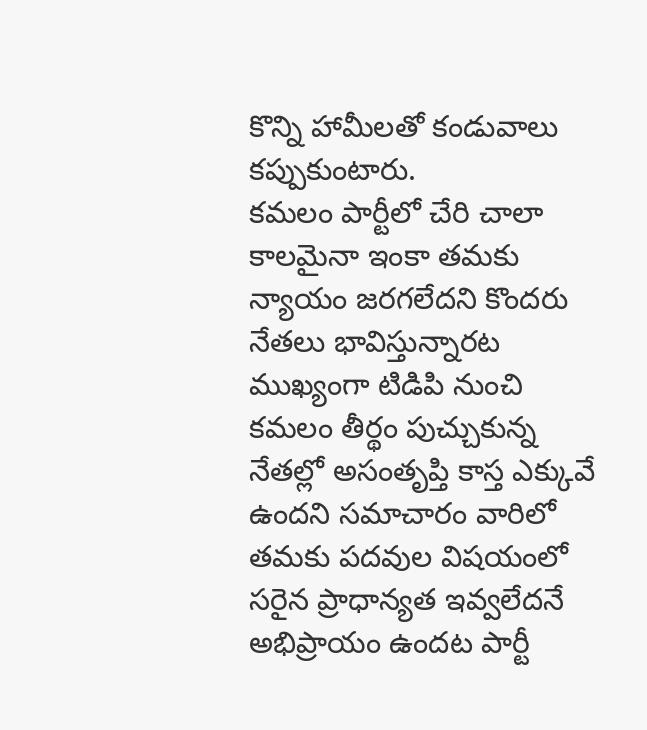కొన్ని హామీలతో కండువాలు కప్పుకుంటారు.
కమలం పార్టీలో చేరి చాలా కాలమైనా ఇంకా తమకు న్యాయం జరగలేదని కొందరు నేతలు భావిస్తున్నారట
ముఖ్యంగా టిడిపి నుంచి కమలం తీర్థం పుచ్చుకున్న నేతల్లో అసంతృప్తి కాస్త ఎక్కువే ఉందని సమాచారం వారిలో తమకు పదవుల విషయంలో సరైన ప్రాధాన్యత ఇవ్వలేదనే అభిప్రాయం ఉందట పార్టీ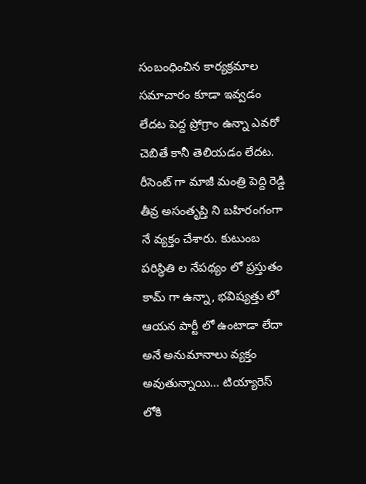సంబంధించిన కార్యక్రమాల సమాచారం కూడా ఇవ్వడం లేదట పెద్ద ప్రోగ్రాం ఉన్నా ఎవరో చెబితే కానీ తెలియడం లేదట. రీసెంట్ గా మాజీ మంత్రి పెద్ది రెడ్డి తీవ్ర అసంతృప్తి ని బహిరంగంగా నే వ్యక్తం చేశారు. కుటుంబ పరిస్థితి ల నేపథ్యం లో ప్రస్తుతం కామ్ గా ఉన్నా, భవిష్యత్తు లో ఆయన పార్టీ లో ఉంటాడా లేదా అనే అనుమానాలు వ్యక్తం అవుతున్నాయి… టియ్యారెస్ లోకి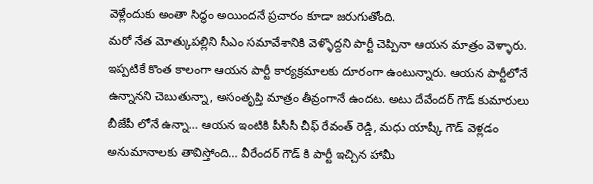వెళ్లేందుకు అంతా సిద్ధం అయిందనే ప్రచారం కూడా జరుగుతోంది.
మరో నేత మోత్కుపల్లిని సీఎం సమావేశానికి వెళ్ళొద్దని పార్టీ చెప్పినా ఆయన మాత్రం వెళ్ళారు. ఇప్పటికే కొంత కాలంగా ఆయన పార్టీ కార్యక్రమాలకు దూరంగా ఉంటున్నారు. ఆయన పార్టీలోనే ఉన్నానని చెబుతున్నా, అసంతృప్తి మాత్రం తీవ్రంగానే ఉందట. అటు దేవేందర్ గౌడ్ కుమారులు బీజేపీ లోనే ఉన్నా… ఆయన ఇంటికి పీసీసీ చీఫ్ రేవంత్ రెడ్డి, మధు యాష్కీ గౌడ్ వెళ్లడం అనుమానాలకు తావిస్తోంది… వీరేందర్ గౌడ్ కి పార్టీ ఇచ్చిన హామీ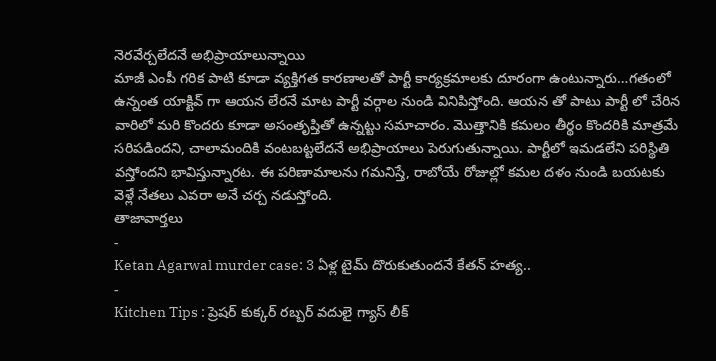నెరవేర్చలేదనే అభిప్రాయాలున్నాయి
మాజీ ఎంపీ గరిక పాటి కూడా వ్యక్తిగత కారణాలతో పార్టీ కార్యక్రమాలకు దూరంగా ఉంటున్నారు…గతంలో ఉన్నంత యాక్టివ్ గా ఆయన లేరనే మాట పార్టీ వర్గాల నుండి వినిపిస్తోంది. ఆయన తో పాటు పార్టీ లో చేరిన వారిలో మరి కొందరు కూడా అసంతృప్తితో ఉన్నట్టు సమాచారం. మొత్తానికి కమలం తీర్థం కొందరికి మాత్రమే సరిపడిందని, చాలామందికి వంటబట్టలేదనే అభిప్రాయాలు పెరుగుతున్నాయి. పార్టీలో ఇమడలేని పరిస్థితి వస్తోందని భావిస్తున్నారట. ఈ పరిణామాలను గమనిస్తే, రాబోయే రోజుల్లో కమల దళం నుండి బయటకు వెళ్లే నేతలు ఎవరా అనే చర్చ నడుస్తోంది.
తాజావార్తలు
-
Ketan Agarwal murder case: 3 ఏళ్ల టైమ్ దొరుకుతుందనే కేతన్ హత్య..
-
Kitchen Tips : ప్రెషర్ కుక్కర్ రబ్బర్ వదులై గ్యాస్ లీక్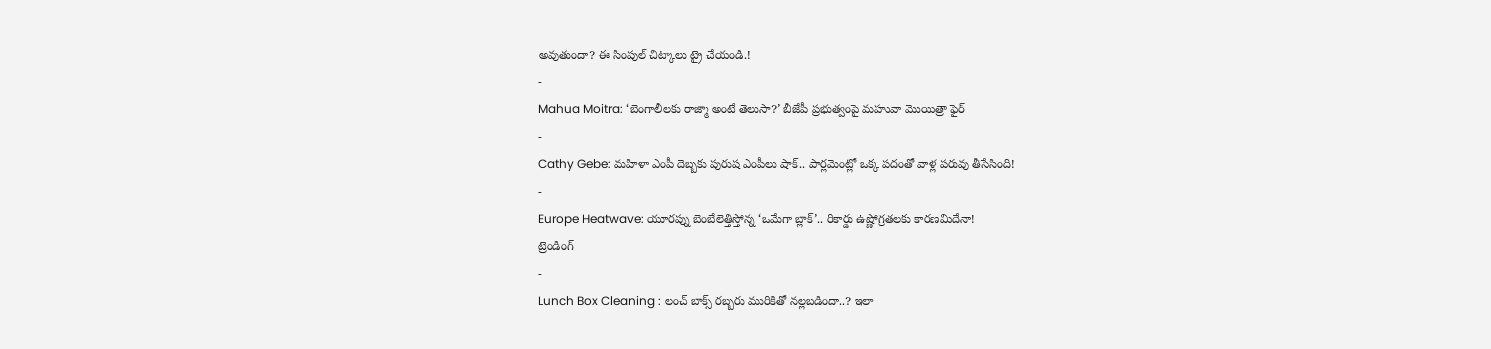అవుతుందా? ఈ సింపుల్ చిట్కాలు ట్రై చేయండి.!
-
Mahua Moitra: ‘బెంగాలీలకు రాజ్మా అంటే తెలుసా?’ బీజేపీ ప్రభుత్వంపై మహువా మొయిత్రా ఫైర్
-
Cathy Gebe: మహిళా ఎంపీ దెబ్బకు పురుష ఎంపీలు షాక్.. పార్లమెంట్లో ఒక్క పదంతో వాళ్ల పరువు తీసేసింది!
-
Europe Heatwave: యూరప్ను బెంబేలెత్తిస్తోన్న ‘ఒమేగా బ్లాక్’.. రికార్డు ఉష్ణోగ్రతలకు కారణమిదేనా!
ట్రెండింగ్
-
Lunch Box Cleaning : లంచ్ బాక్స్ రబ్బరు మురికితో నల్లబడిందా..? ఇలా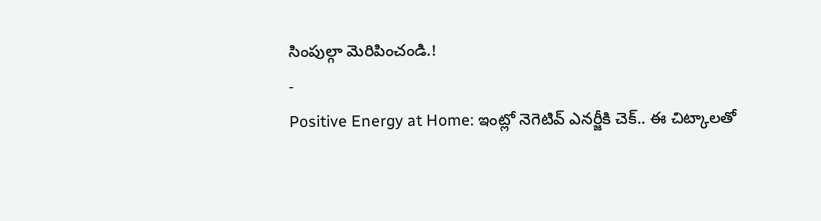సింపుల్గా మెరిపించండి.!
-
Positive Energy at Home: ఇంట్లో నెగెటివ్ ఎనర్జీకి చెక్.. ఈ చిట్కాలతో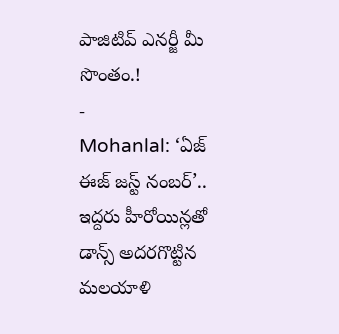పాజిటివ్ ఎనర్జీ మీ సొంతం.!
-
Mohanlal: ‘ఏజ్ ఈజ్ జస్ట్ నంబర్’.. ఇద్దరు హీరోయిన్లతో డాన్స్ అదరగొట్టిన మలయాళి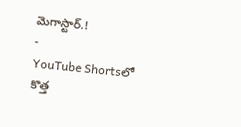మెగాస్టార్.!
-
YouTube Shortsలో కొత్త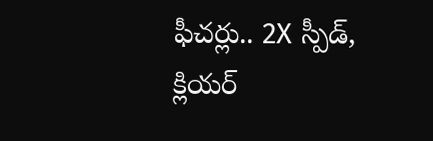ఫీచర్లు.. 2X స్పీడ్, క్లియర్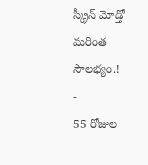స్క్రీన్ మోడ్తో మరింత సౌలభ్యం.!
-
55 రోజుల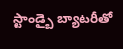స్టాండ్బై బ్యాటరీతో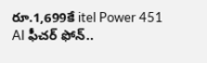రూ.1,699కే itel Power 451 AI ఫీచర్ ఫోన్..